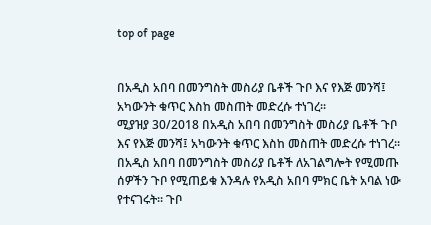top of page


በአዲስ አበባ በመንግስት መስሪያ ቤቶች ጉቦ እና የእጅ መንሻ፤ አካውንት ቁጥር እስከ መስጠት መድረሱ ተነገረ፡፡
ሚያዝያ 30/2018 በአዲስ አበባ በመንግስት መስሪያ ቤቶች ጉቦ እና የእጅ መንሻ፤ አካውንት ቁጥር እስከ መስጠት መድረሱ ተነገረ፡፡ በአዲስ አበባ በመንግስት መስሪያ ቤቶች ለአገልግሎት የሚመጡ ሰዎችን ጉቦ የሚጠይቁ እንዳሉ የአዲስ አበባ ምክር ቤት አባል ነው የተናገሩት፡፡ ጉቦ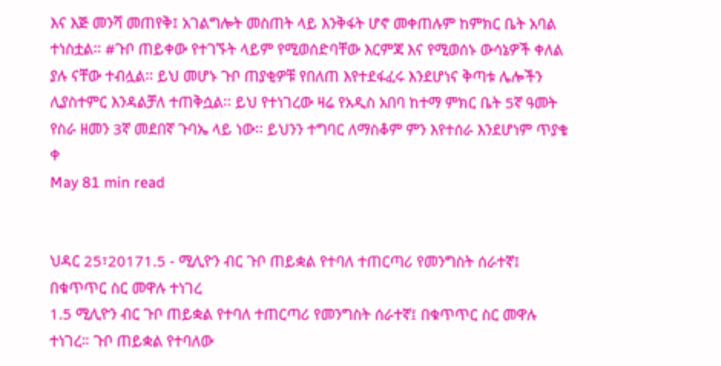እና እጅ መንሻ መጠየቅ፤ አገልግሎት መስጠት ላይ እንቅፋት ሆኖ መቀጠሉም ከምክር ቤት አባል ተነስቷል፡፡ #ጉቦ ጠይቀው የተገኙት ላይም የሚወሰድባቸው እርምጃ እና የሚወሰኑ ውሳኔዎች ቀለል ያሉ ናቸው ተብሏል፡፡ ይህ መሆኑ ጉቦ ጠያቂዎቹ የበለጠ እየተደፋፈሩ እንደሆነና ቅጣቱ ሌሎችን ሊያስተምር እንዳልቻለ ተጠቅሷል፡፡ ይህ የተነገረው ዛሬ የአዲስ አበባ ከተማ ምክር ቤት 5ኛ ዓመት የስራ ዘመን 3ኛ መደበኛ ጉባኤ ላይ ነው፡፡ ይህንን ተግባር ለማስቆም ምን እየተሰራ እንደሆነም ጥያቄ ቀ
May 81 min read


ህዳር 25፣20171.5 - ሚሊዮን ብር ጉቦ ጠይቋል የተባለ ተጠርጣሪ የመንግስት ሰራተኛ፤ በቁጥጥር ስር መዋሉ ተነገረ
1.5 ሚሊዮን ብር ጉቦ ጠይቋል የተባለ ተጠርጣሪ የመንግስት ሰራተኛ፤ በቁጥጥር ስር መዋሉ ተነገረ። ጉቦ ጠይቋል የተባለው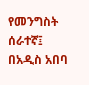የመንግስት ሰራተኛ፤ በአዲስ አበባ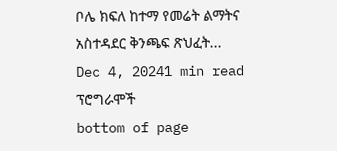ቦሌ ክፍለ ከተማ የመሬት ልማትና አስተዳደር ቅንጫፍ ጽህፈት...
Dec 4, 20241 min read
ፕሮግራሞች
bottom of page